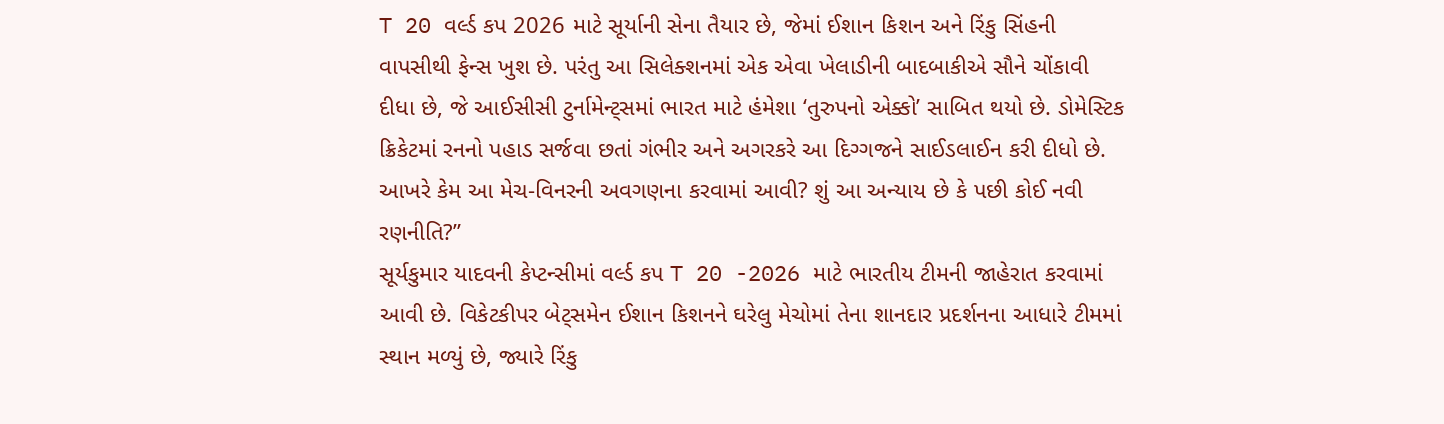T 20 વર્લ્ડ કપ 2026 માટે સૂર્યાની સેના તૈયાર છે, જેમાં ઈશાન કિશન અને રિંકુ સિંહની વાપસીથી ફેન્સ ખુશ છે. પરંતુ આ સિલેક્શનમાં એક એવા ખેલાડીની બાદબાકીએ સૌને ચોંકાવી દીધા છે, જે આઈસીસી ટુર્નામેન્ટ્સમાં ભારત માટે હંમેશા ‘તુરુપનો એક્કો’ સાબિત થયો છે. ડોમેસ્ટિક ક્રિકેટમાં રનનો પહાડ સર્જવા છતાં ગંભીર અને અગરકરે આ દિગ્ગજને સાઈડલાઈન કરી દીધો છે. આખરે કેમ આ મેચ-વિનરની અવગણના કરવામાં આવી? શું આ અન્યાય છે કે પછી કોઈ નવી રણનીતિ?”
સૂર્યકુમાર યાદવની કેપ્ટન્સીમાં વર્લ્ડ કપ T 20 -2026 માટે ભારતીય ટીમની જાહેરાત કરવામાં આવી છે. વિકેટકીપર બેટ્સમેન ઈશાન કિશનને ઘરેલુ મેચોમાં તેના શાનદાર પ્રદર્શનના આધારે ટીમમાં સ્થાન મળ્યું છે, જ્યારે રિંકુ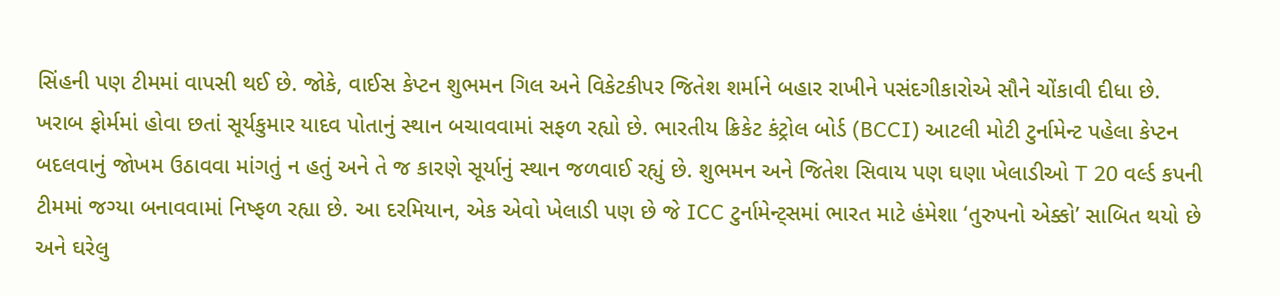સિંહની પણ ટીમમાં વાપસી થઈ છે. જોકે, વાઈસ કેપ્ટન શુભમન ગિલ અને વિકેટકીપર જિતેશ શર્માને બહાર રાખીને પસંદગીકારોએ સૌને ચોંકાવી દીધા છે.
ખરાબ ફોર્મમાં હોવા છતાં સૂર્યકુમાર યાદવ પોતાનું સ્થાન બચાવવામાં સફળ રહ્યો છે. ભારતીય ક્રિકેટ કંટ્રોલ બોર્ડ (BCCI) આટલી મોટી ટુર્નામેન્ટ પહેલા કેપ્ટન બદલવાનું જોખમ ઉઠાવવા માંગતું ન હતું અને તે જ કારણે સૂર્યાનું સ્થાન જળવાઈ રહ્યું છે. શુભમન અને જિતેશ સિવાય પણ ઘણા ખેલાડીઓ T 20 વર્લ્ડ કપની ટીમમાં જગ્યા બનાવવામાં નિષ્ફળ રહ્યા છે. આ દરમિયાન, એક એવો ખેલાડી પણ છે જે ICC ટુર્નામેન્ટ્સમાં ભારત માટે હંમેશા ‘તુરુપનો એક્કો’ સાબિત થયો છે અને ઘરેલુ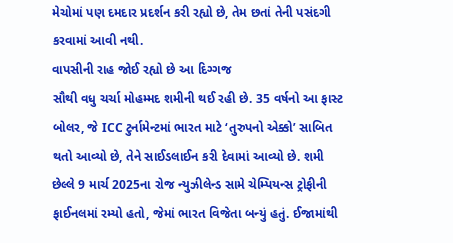મેચોમાં પણ દમદાર પ્રદર્શન કરી રહ્યો છે, તેમ છતાં તેની પસંદગી કરવામાં આવી નથી.
વાપસીની રાહ જોઈ રહ્યો છે આ દિગ્ગજ
સૌથી વધુ ચર્ચા મોહમ્મદ શમીની થઈ રહી છે. 35 વર્ષનો આ ફાસ્ટ બોલર, જે ICC ટુર્નામેન્ટમાં ભારત માટે ‘તુરુપનો એક્કો’ સાબિત થતો આવ્યો છે, તેને સાઈડલાઈન કરી દેવામાં આવ્યો છે. શમી છેલ્લે 9 માર્ચ 2025ના રોજ ન્યુઝીલેન્ડ સામે ચેમ્પિયન્સ ટ્રોફીની ફાઈનલમાં રમ્યો હતો, જેમાં ભારત વિજેતા બન્યું હતું. ઈજામાંથી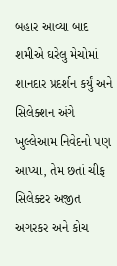બહાર આવ્યા બાદ શમીએ ઘરેલુ મેચોમાં શાનદાર પ્રદર્શન કર્યું અને સિલેક્શન અંગે ખુલ્લેઆમ નિવેદનો પણ આપ્યા, તેમ છતાં ચીફ સિલેક્ટર અજીત અગરકર અને કોચ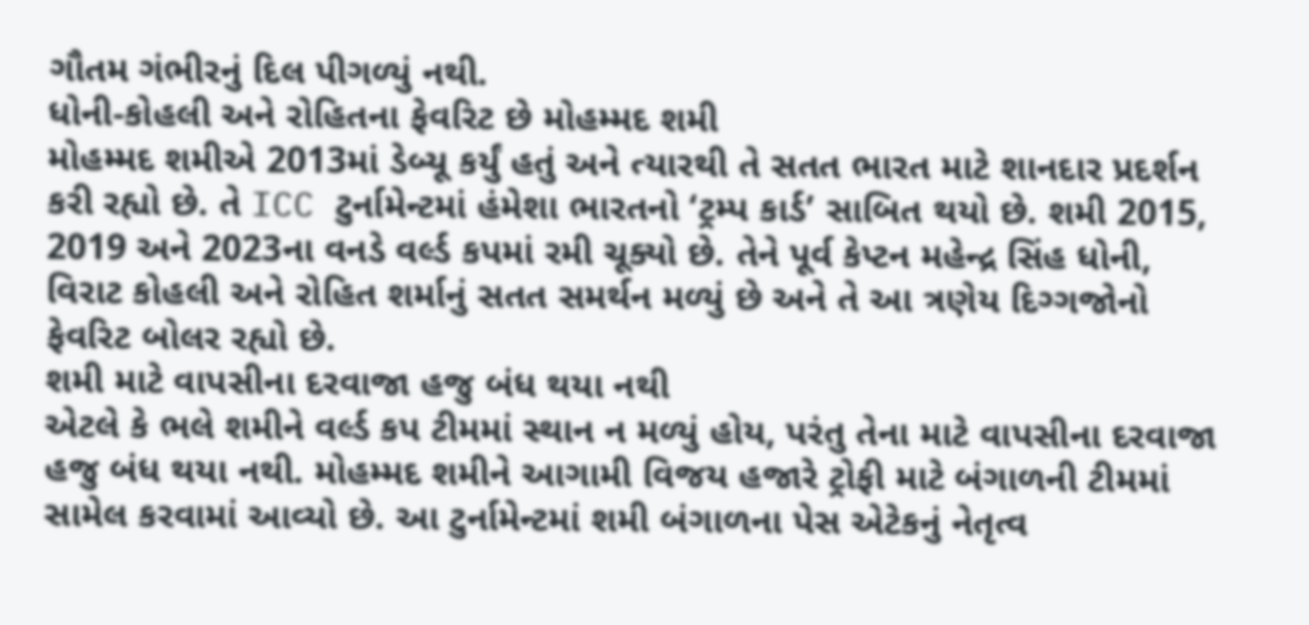ગૌતમ ગંભીરનું દિલ પીગળ્યું નથી.
ધોની-કોહલી અને રોહિતના ફેવરિટ છે મોહમ્મદ શમી
મોહમ્મદ શમીએ 2013માં ડેબ્યૂ કર્યું હતું અને ત્યારથી તે સતત ભારત માટે શાનદાર પ્રદર્શન કરી રહ્યો છે. તે ICC ટુર્નામેન્ટમાં હંમેશા ભારતનો ‘ટ્રમ્પ કાર્ડ’ સાબિત થયો છે. શમી 2015, 2019 અને 2023ના વનડે વર્લ્ડ કપમાં રમી ચૂક્યો છે. તેને પૂર્વ કેપ્ટન મહેન્દ્ર સિંહ ધોની, વિરાટ કોહલી અને રોહિત શર્માનું સતત સમર્થન મળ્યું છે અને તે આ ત્રણેય દિગ્ગજોનો ફેવરિટ બોલર રહ્યો છે.
શમી માટે વાપસીના દરવાજા હજુ બંધ થયા નથી
એટલે કે ભલે શમીને વર્લ્ડ કપ ટીમમાં સ્થાન ન મળ્યું હોય, પરંતુ તેના માટે વાપસીના દરવાજા હજુ બંધ થયા નથી. મોહમ્મદ શમીને આગામી વિજય હજારે ટ્રોફી માટે બંગાળની ટીમમાં સામેલ કરવામાં આવ્યો છે. આ ટુર્નામેન્ટમાં શમી બંગાળના પેસ એટેકનું નેતૃત્વ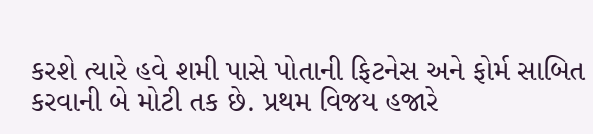કરશે ત્યારે હવે શમી પાસે પોતાની ફિટનેસ અને ફોર્મ સાબિત કરવાની બે મોટી તક છે. પ્રથમ વિજય હજારે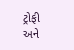ટ્રોફી અને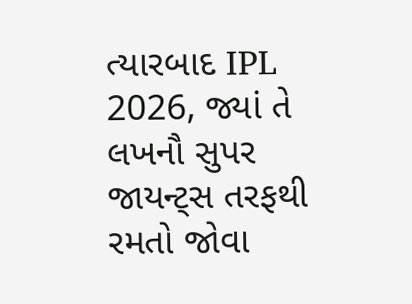ત્યારબાદ IPL 2026, જ્યાં તે લખનૌ સુપર જાયન્ટ્સ તરફથી રમતો જોવા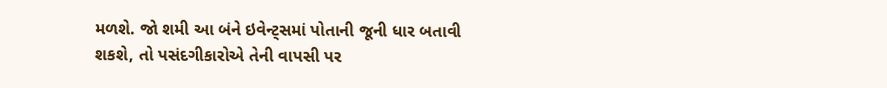મળશે. જો શમી આ બંને ઇવેન્ટ્સમાં પોતાની જૂની ધાર બતાવી શકશે, તો પસંદગીકારોએ તેની વાપસી પર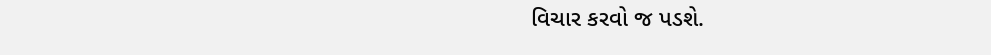વિચાર કરવો જ પડશે.